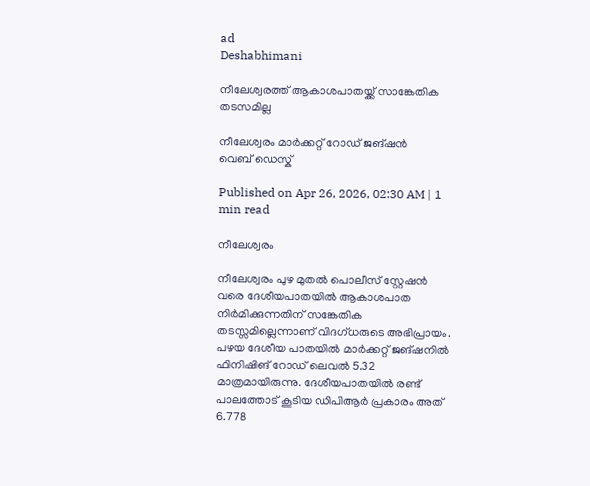ad
Deshabhimani

നീലേശ്വരത്ത്‌ ആകാശപാതയ്ക്ക് സാങ്കേതിക തടസമില്ല

നീലേശ്വരം മാർക്കറ്റ് റോഡ് ജങ്ഷൻ
വെബ് ഡെസ്ക്

Published on Apr 26, 2026, 02:30 AM | 1 min read

നീലേശ്വരം

നീലേശ്വരം പുഴ മുതൽ പൊലീസ് സ്റ്റേഷൻ വരെ ദേശീയപാതയിൽ ആകാശപാത നിർമിക്കുന്നതിന് സങ്കേതിക തടസ്സമില്ലെന്നാണ് വിദഗ്ധരുടെ അഭിപ്രായം. പഴയ ദേശീയ പാതയിൽ മാർക്കറ്റ് ജങ്ഷനിൽ ഫിനിഷിങ് റോഡ് ലെവൽ 5.32 മാത്രമായിരുന്നു. ദേശീയപാതയിൽ രണ്ട് പാലത്തോട് കൂടിയ ഡിപിആർ പ്രകാരം അത് 6.778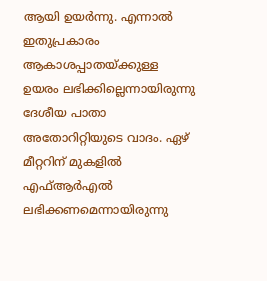ആയി ഉയർന്നു. എന്നാൽ ഇതുപ്രകാരം ആകാശപ്പാതയ്ക്കുള്ള ഉയരം ലഭിക്കില്ലെന്നായിരുന്നു ദേശീയ പാതാ അതോറിറ്റിയുടെ വാദം. ഏഴ് മീറ്ററിന് മുകളിൽ എഫ്ആർഎൽ ലഭിക്കണമെന്നായിരുന്നു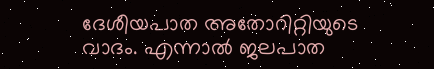ദേശീയപാത അതോറിറ്റിയുടെ വാദം. എന്നാൽ ജലപാത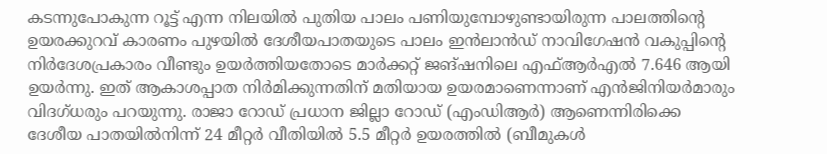കടന്നുപോകുന്ന റൂട്ട് എന്ന നിലയിൽ പുതിയ പാലം പണിയുമ്പോഴുണ്ടായിരുന്ന പാലത്തിന്റെ ഉയരക്കുറവ് കാരണം പുഴയിൽ ദേശീയപാതയുടെ പാലം ഇൻലാൻഡ്‌ നാവിഗേഷൻ വകുപ്പിന്റെ നിർദേശപ്രകാരം വീണ്ടും ഉയർത്തിയതോടെ മാർക്കറ്റ് ജങ്ഷനിലെ എഫ്ആർഎൽ 7.646 ആയി ഉയർന്നു. ഇത് ആകാശപ്പാത നിർമിക്കുന്നതിന് മതിയായ ഉയരമാണെന്നാണ് എൻജിനിയർമാരും വിദഗ്ധരും പറയുന്നു. രാജാ റോഡ് പ്രധാന ജില്ലാ റോഡ് (എംഡിആർ) ആണെന്നിരിക്കെ ദേശീയ പാതയിൽനിന്ന് 24 മീറ്റർ വീതിയിൽ 5.5 മീറ്റർ ഉയരത്തിൽ (ബീമുകൾ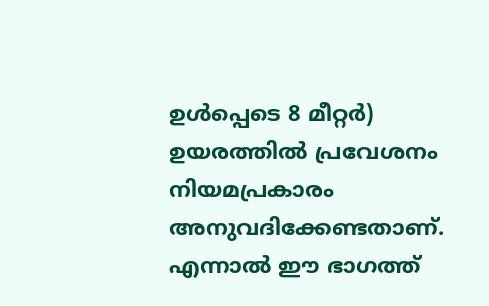ഉൾപ്പെടെ 8 മീറ്റർ) ഉയരത്തിൽ പ്രവേശനം നിയമപ്രകാരം അനുവദിക്കേണ്ടതാണ്. എന്നാൽ ഈ ഭാഗത്ത്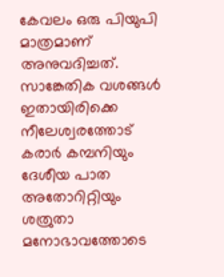കേവലം ഒരു പിയുപി മാത്രമാണ് അനുവദിച്ചത്. സാങ്കേതിക വശങ്ങൾ ഇതായിരിക്കെ നീലേശ്വരത്തോട് കരാർ കമ്പനിയും ദേശീയ പാത അതോറിറ്റിയും ശത്രുതാ മനോഭാവത്തോടെ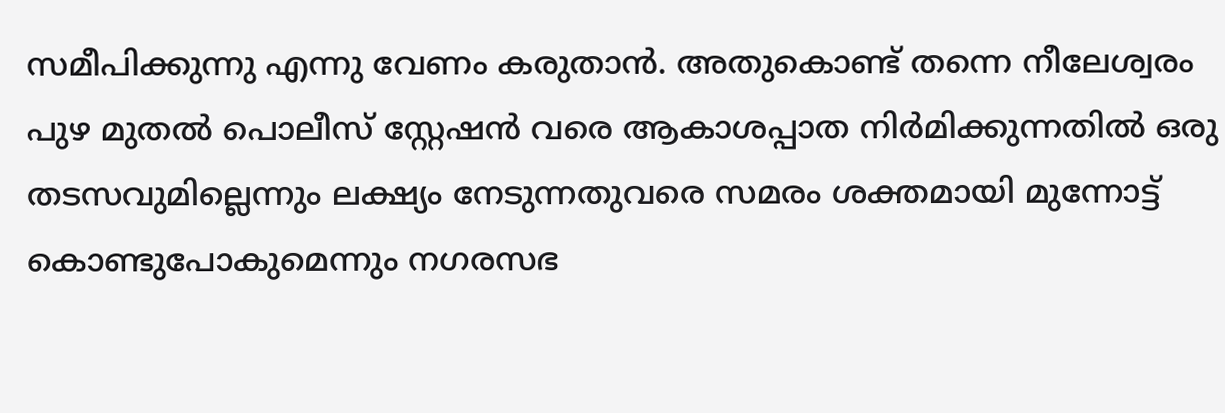സമീപിക്കുന്നു എന്നു വേണം കരുതാൻ. അതുകൊണ്ട് തന്നെ നീലേശ്വരം പുഴ മുതൽ പൊലീസ് സ്റ്റേഷൻ വരെ ആകാശപ്പാത നിർമിക്കുന്നതിൽ ഒരു തടസവുമില്ലെന്നും ലക്ഷ്യം നേടുന്നതുവരെ സമരം ശക്തമായി മുന്നോട്ട് കൊണ്ടുപോകുമെന്നും നഗരസഭ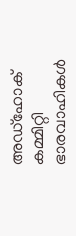അഡ്ഹോക് കമ്മിറ്റി ഭാരവാഹികൾ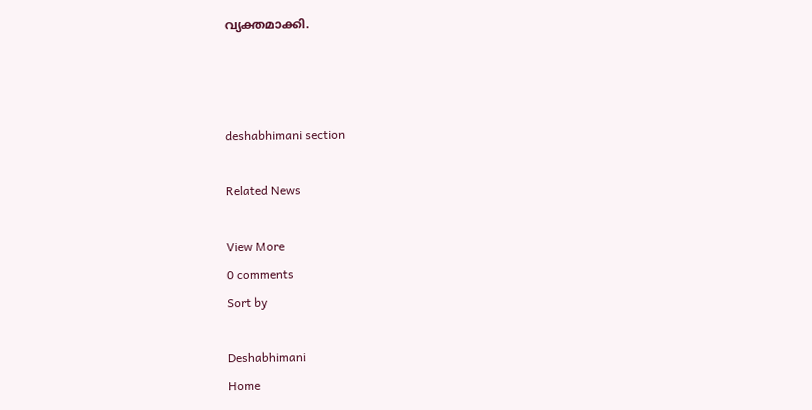വ്യക്തമാക്കി.



deshabhimani section

Related News

View More
0 comments
Sort by

Deshabhimani
Home